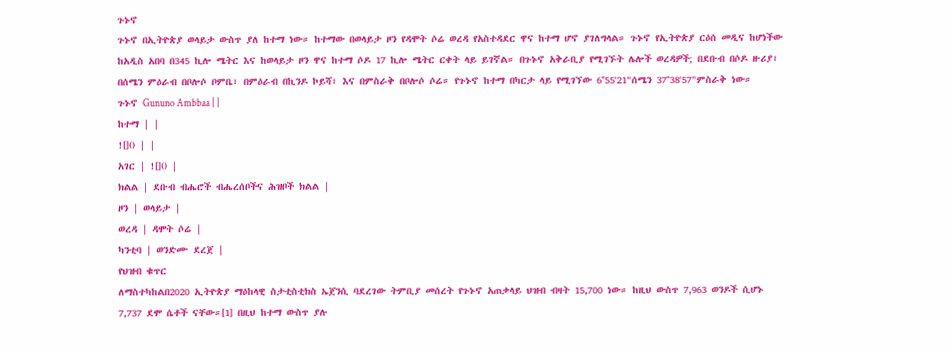ጉኑኖ
ጉኑኖ በኢትዮጵያ ወላይታ ውስጥ ያለ ከተማ ነው። ከተማው በወላይታ ዞን የዳሞት ሶሬ ወረዳ የአስተዳደር ዋና ከተማ ሆኖ ያገለግላል። ጉኑኖ የኢትዮጵያ ርዕሰ መዲና ከሆነችው ከአዲስ አበባ በ345 ኪሎ ሜትር እና ከወላይታ ዞን ዋና ከተማ ሶዶ 17 ኪሎ ሜትር ርቀት ላይ ይገኛል። በጉኑኖ አቅራቢያ የሚገኙት ሌሎች ወረዳዎች; በደቡብ በሶዶ ዙሪያ፣ በሰሜን ምዕራብ በቦሎሶ ቦምቤ፣ በምዕራብ በኪንዶ ኮይሻ፣ እና በምስራቅ በቦሎሶ ሶሬ። የጉኑኖ ከተማ በካርታ ላይ የሚገኘው 6°55'21"ሰሜን 37°38'57"ምስራቅ ነው።
ጉኑኖ Gununo Ambbaa | |
ከተማ | |
![]() | |
አገር | ![]() |
ክልል | ደቡብ ብሔሮች ብሔረሰቦችና ሕዝቦች ክልል |
ዞን | ወላይታ |
ወረዳ | ዳሞት ሶሬ |
ካንቲባ | ወንድሙ ደረጀ |
የህዝብ ቁጥር
ለማስተካከልበ2020 ኢትዮጵያ ማዕከላዊ ስታቲስቲክስ ኤጀንሲ ባደረገው ትምቢያ መሰረት የጉኑኖ አጠቃላይ ህዝብ ብዛት 15,700 ነው። ከዚህ ውስጥ 7,963 ወንዶች ሲሆኑ 7,737 ደሞ ሴቶች ናቸው።[1] በዚህ ከተማ ውስጥ ያሉ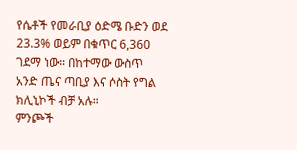የሴቶች የመራቢያ ዕድሜ ቡድን ወደ 23.3% ወይም በቁጥር 6,360 ገደማ ነው። በከተማው ውስጥ አንድ ጤና ጣቢያ እና ሶስት የግል ክሊኒኮች ብቻ አሉ።
ምንጮች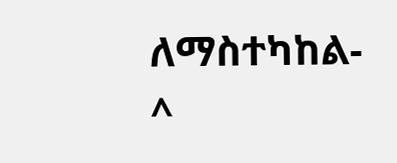ለማስተካከል- ^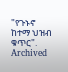"የጉኑኖ ከተማ ህዝብ ቁጥር". Archived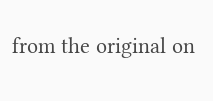from the original on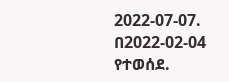2022-07-07. በ2022-02-04 የተወሰደ.